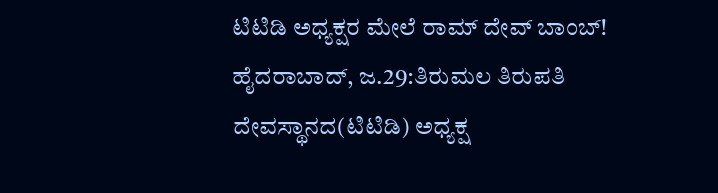ಟಿಟಿಡಿ ಅಧ್ಯಕ್ಷರ ಮೇಲೆ ರಾಮ್ ದೇವ್ ಬಾಂಬ್!
ಹೈದರಾಬಾದ್, ಜ.29:ತಿರುಮಲ ತಿರುಪತಿ ದೇವಸ್ಥಾನದ(ಟಿಟಿಡಿ) ಅಧ್ಯಕ್ಷ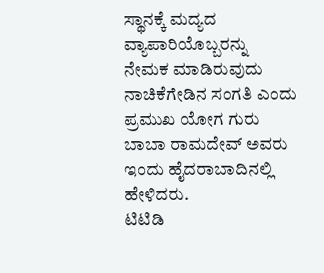ಸ್ಥಾನಕ್ಕೆ ಮದ್ಯದ ವ್ಯಾಪಾರಿಯೊಬ್ಬರನ್ನು ನೇಮಕ ಮಾಡಿರುವುದು ನಾಚಿಕೆಗೇಡಿನ ಸಂಗತಿ ಎಂದು ಪ್ರಮುಖ ಯೋಗ ಗುರು ಬಾಬಾ ರಾಮದೇವ್ ಅವರು ಇಂದು ಹೈದರಾಬಾದಿನಲ್ಲಿ ಹೇಳಿದರು.
ಟಿಟಿಡಿ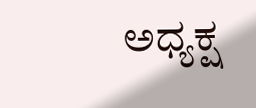ಅಧ್ಯಕ್ಷ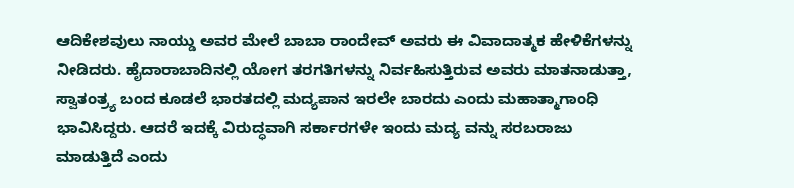ಆದಿಕೇಶವುಲು ನಾಯ್ಡು ಅವರ ಮೇಲೆ ಬಾಬಾ ರಾಂದೇವ್ ಅವರು ಈ ವಿವಾದಾತ್ಮಕ ಹೇಳಿಕೆಗಳನ್ನು ನೀಡಿದರು. ಹೈದಾರಾಬಾದಿನಲ್ಲಿ ಯೋಗ ತರಗತಿಗಳನ್ನು ನಿರ್ವಹಿಸುತ್ತಿರುವ ಅವರು ಮಾತನಾಡುತ್ತಾ, ಸ್ವಾತಂತ್ರ್ಯ ಬಂದ ಕೂಡಲೆ ಭಾರತದಲ್ಲಿ ಮದ್ಯಪಾನ ಇರಲೇ ಬಾರದು ಎಂದು ಮಹಾತ್ಮಾಗಾಂಧಿ ಭಾವಿಸಿದ್ದರು. ಆದರೆ ಇದಕ್ಕೆ ವಿರುದ್ಧವಾಗಿ ಸರ್ಕಾರಗಳೇ ಇಂದು ಮದ್ಯ ವನ್ನು ಸರಬರಾಜು ಮಾಡುತ್ತಿದೆ ಎಂದು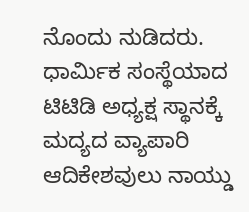ನೊಂದು ನುಡಿದರು.
ಧಾರ್ಮಿಕ ಸಂಸ್ಥೆಯಾದ ಟಿಟಿಡಿ ಅಧ್ಯಕ್ಷ ಸ್ಥಾನಕ್ಕೆ ಮದ್ಯದ ವ್ಯಾಪಾರಿ ಆದಿಕೇಶವುಲು ನಾಯ್ಡು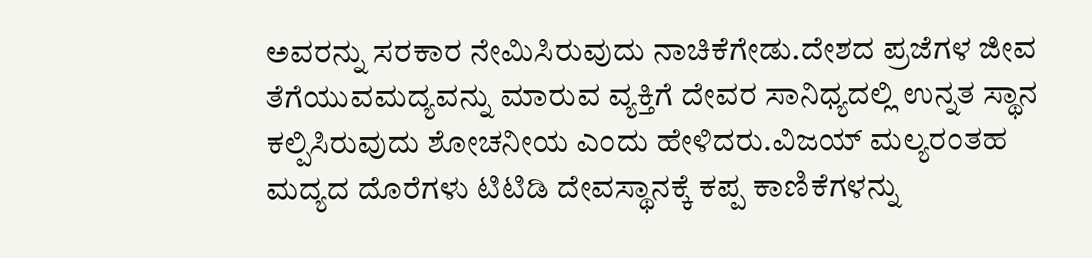ಅವರನ್ನು ಸರಕಾರ ನೇಮಿಸಿರುವುದು ನಾಚಿಕೆಗೇಡು.ದೇಶದ ಪ್ರಜೆಗಳ ಜೀವ ತೆಗೆಯುವಮದ್ಯವನ್ನು ಮಾರುವ ವ್ಯಕ್ತಿಗೆ ದೇವರ ಸಾನಿಧ್ಯದಲ್ಲಿ ಉನ್ನತ ಸ್ಥಾನ ಕಲ್ಪಿಸಿರುವುದು ಶೋಚನೀಯ ಎಂದು ಹೇಳಿದರು.ವಿಜಯ್ ಮಲ್ಯರಂತಹ ಮದ್ಯದ ದೊರೆಗಳು ಟಿಟಿಡಿ ದೇವಸ್ಥಾನಕ್ಕೆ ಕಪ್ಪ ಕಾಣಿಕೆಗಳನ್ನು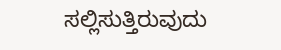ಸಲ್ಲಿಸುತ್ತಿರುವುದು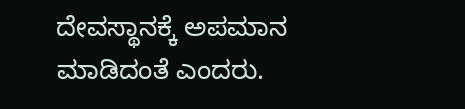ದೇವಸ್ಥಾನಕ್ಕೆ ಅಪಮಾನ ಮಾಡಿದಂತೆ ಎಂದರು.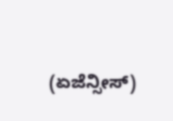(ಏಜೆನ್ಸೀಸ್)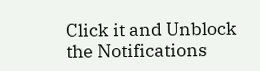Click it and Unblock the Notifications